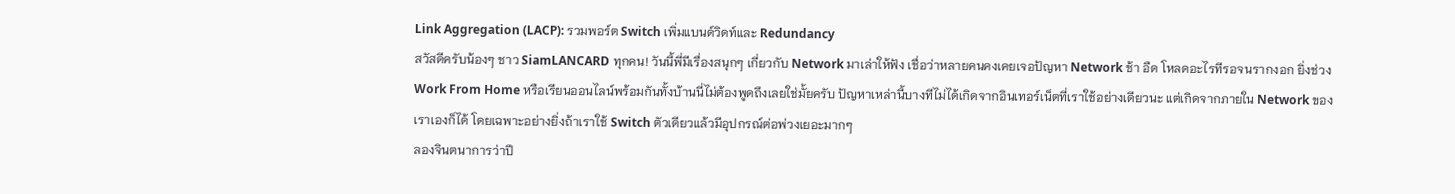Link Aggregation (LACP): รวมพอร์ต Switch เพิ่มแบนด์วิดท์และ Redundancy
สวัสดีครับน้องๆ ชาว SiamLANCARD ทุกคน! วันนี้พี่มีเรื่องสนุกๆ เกี่ยวกับ Network มาเล่าให้ฟัง เชื่อว่าหลายคนคงเคยเจอปัญหา Network ช้า อืด โหลดอะไรทีรอจนรากงอก ยิ่งช่วง Work From Home หรือเรียนออนไลน์พร้อมกันทั้งบ้านนี่ไม่ต้องพูดถึงเลยใช่มั้ยครับ ปัญหาเหล่านี้บางทีไม่ได้เกิดจากอินเทอร์เน็ตที่เราใช้อย่างเดียวนะ แต่เกิดจากภายใน Network ของเราเองก็ได้ โดยเฉพาะอย่างยิ่งถ้าเราใช้ Switch ตัวเดียวแล้วมีอุปกรณ์ต่อพ่วงเยอะมากๆ
ลองจินตนาการว่าปี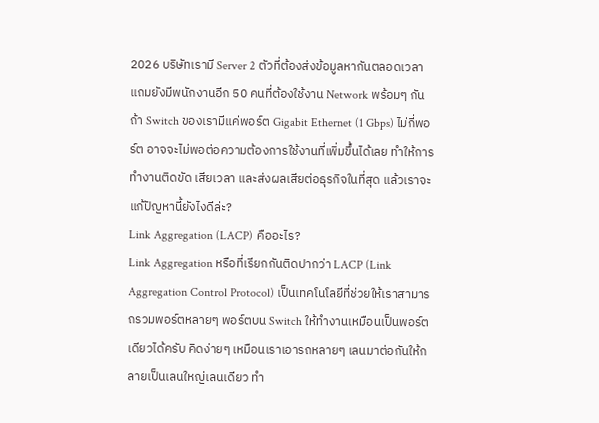2026 บริษัทเรามี Server 2 ตัวที่ต้องส่งข้อมูลหากันตลอดเวลา แถมยังมีพนักงานอีก 50 คนที่ต้องใช้งาน Network พร้อมๆ กัน ถ้า Switch ของเรามีแค่พอร์ต Gigabit Ethernet (1 Gbps) ไม่กี่พอร์ต อาจจะไม่พอต่อความต้องการใช้งานที่เพิ่มขึ้นได้เลย ทำให้การทำงานติดขัด เสียเวลา และส่งผลเสียต่อธุรกิจในที่สุด แล้วเราจะแก้ปัญหานี้ยังไงดีล่ะ?
Link Aggregation (LACP) คืออะไร?
Link Aggregation หรือที่เรียกกันติดปากว่า LACP (Link Aggregation Control Protocol) เป็นเทคโนโลยีที่ช่วยให้เราสามารถรวมพอร์ตหลายๆ พอร์ตบน Switch ให้ทำงานเหมือนเป็นพอร์ตเดียวได้ครับ คิดง่ายๆ เหมือนเราเอารถหลายๆ เลนมาต่อกันให้กลายเป็นเลนใหญ่เลนเดียว ทำ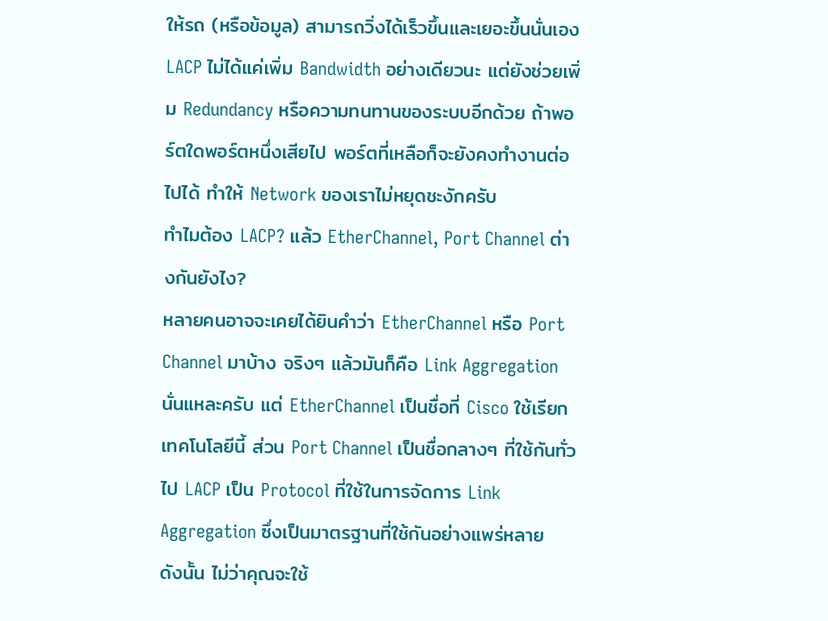ให้รถ (หรือข้อมูล) สามารถวิ่งได้เร็วขึ้นและเยอะขึ้นนั่นเอง
LACP ไม่ได้แค่เพิ่ม Bandwidth อย่างเดียวนะ แต่ยังช่วยเพิ่ม Redundancy หรือความทนทานของระบบอีกด้วย ถ้าพอร์ตใดพอร์ตหนึ่งเสียไป พอร์ตที่เหลือก็จะยังคงทำงานต่อไปได้ ทำให้ Network ของเราไม่หยุดชะงักครับ
ทำไมต้อง LACP? แล้ว EtherChannel, Port Channel ต่างกันยังไง?
หลายคนอาจจะเคยได้ยินคำว่า EtherChannel หรือ Port Channel มาบ้าง จริงๆ แล้วมันก็คือ Link Aggregation นั่นแหละครับ แต่ EtherChannel เป็นชื่อที่ Cisco ใช้เรียกเทคโนโลยีนี้ ส่วน Port Channel เป็นชื่อกลางๆ ที่ใช้กันทั่วไป LACP เป็น Protocol ที่ใช้ในการจัดการ Link Aggregation ซึ่งเป็นมาตรฐานที่ใช้กันอย่างแพร่หลาย
ดังนั้น ไม่ว่าคุณจะใช้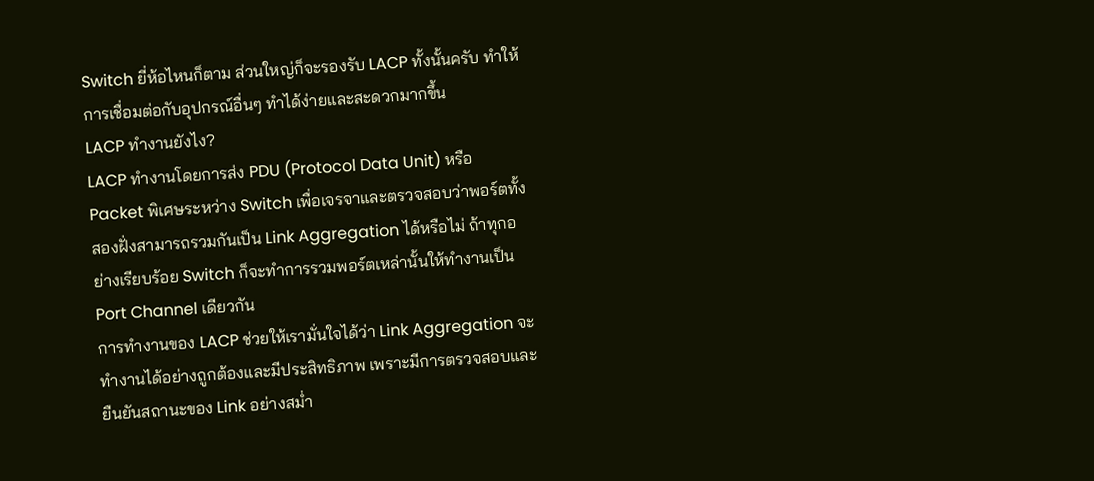Switch ยี่ห้อไหนก็ตาม ส่วนใหญ่ก็จะรองรับ LACP ทั้งนั้นครับ ทำให้การเชื่อมต่อกับอุปกรณ์อื่นๆ ทำได้ง่ายและสะดวกมากขึ้น
LACP ทำงานยังไง?
LACP ทำงานโดยการส่ง PDU (Protocol Data Unit) หรือ Packet พิเศษระหว่าง Switch เพื่อเจรจาและตรวจสอบว่าพอร์ตทั้งสองฝั่งสามารถรวมกันเป็น Link Aggregation ได้หรือไม่ ถ้าทุกอย่างเรียบร้อย Switch ก็จะทำการรวมพอร์ตเหล่านั้นให้ทำงานเป็น Port Channel เดียวกัน
การทำงานของ LACP ช่วยให้เรามั่นใจได้ว่า Link Aggregation จะทำงานได้อย่างถูกต้องและมีประสิทธิภาพ เพราะมีการตรวจสอบและยืนยันสถานะของ Link อย่างสม่ำ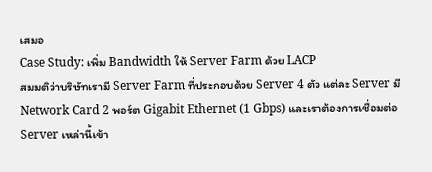เสมอ
Case Study: เพิ่ม Bandwidth ให้ Server Farm ด้วย LACP
สมมติว่าบริษัทเรามี Server Farm ที่ประกอบด้วย Server 4 ตัว แต่ละ Server มี Network Card 2 พอร์ต Gigabit Ethernet (1 Gbps) และเราต้องการเชื่อมต่อ Server เหล่านี้เข้า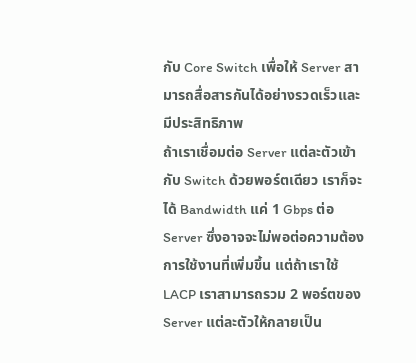กับ Core Switch เพื่อให้ Server สามารถสื่อสารกันได้อย่างรวดเร็วและมีประสิทธิภาพ
ถ้าเราเชื่อมต่อ Server แต่ละตัวเข้ากับ Switch ด้วยพอร์ตเดียว เราก็จะได้ Bandwidth แค่ 1 Gbps ต่อ Server ซึ่งอาจจะไม่พอต่อความต้องการใช้งานที่เพิ่มขึ้น แต่ถ้าเราใช้ LACP เราสามารถรวม 2 พอร์ตของ Server แต่ละตัวให้กลายเป็น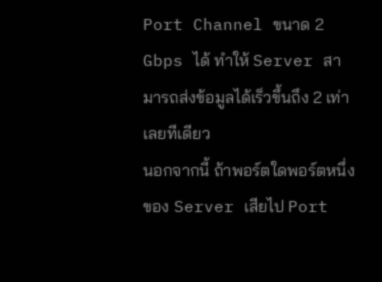Port Channel ขนาด 2 Gbps ได้ ทำให้ Server สามารถส่งข้อมูลได้เร็วขึ้นถึง 2 เท่าเลยทีเดียว
นอกจากนี้ ถ้าพอร์ตใดพอร์ตหนึ่งของ Server เสียไป Port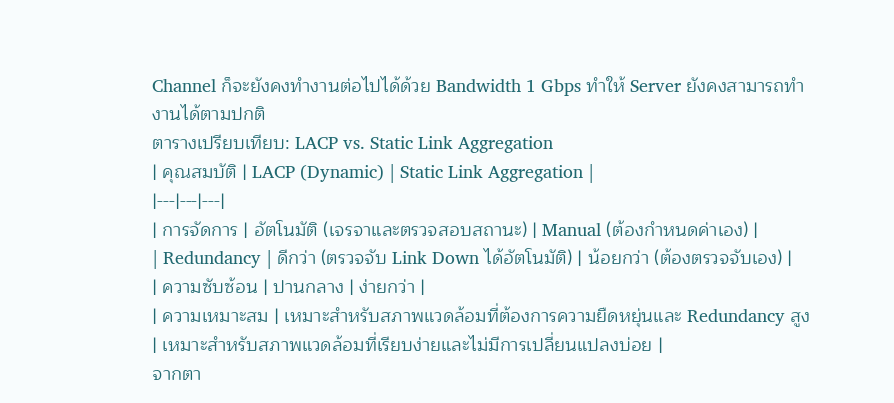Channel ก็จะยังคงทำงานต่อไปได้ด้วย Bandwidth 1 Gbps ทำให้ Server ยังคงสามารถทำงานได้ตามปกติ
ตารางเปรียบเทียบ: LACP vs. Static Link Aggregation
| คุณสมบัติ | LACP (Dynamic) | Static Link Aggregation |
|---|---|---|
| การจัดการ | อัตโนมัติ (เจรจาและตรวจสอบสถานะ) | Manual (ต้องกำหนดค่าเอง) |
| Redundancy | ดีกว่า (ตรวจจับ Link Down ได้อัตโนมัติ) | น้อยกว่า (ต้องตรวจจับเอง) |
| ความซับซ้อน | ปานกลาง | ง่ายกว่า |
| ความเหมาะสม | เหมาะสำหรับสภาพแวดล้อมที่ต้องการความยืดหยุ่นและ Redundancy สูง | เหมาะสำหรับสภาพแวดล้อมที่เรียบง่ายและไม่มีการเปลี่ยนแปลงบ่อย |
จากตา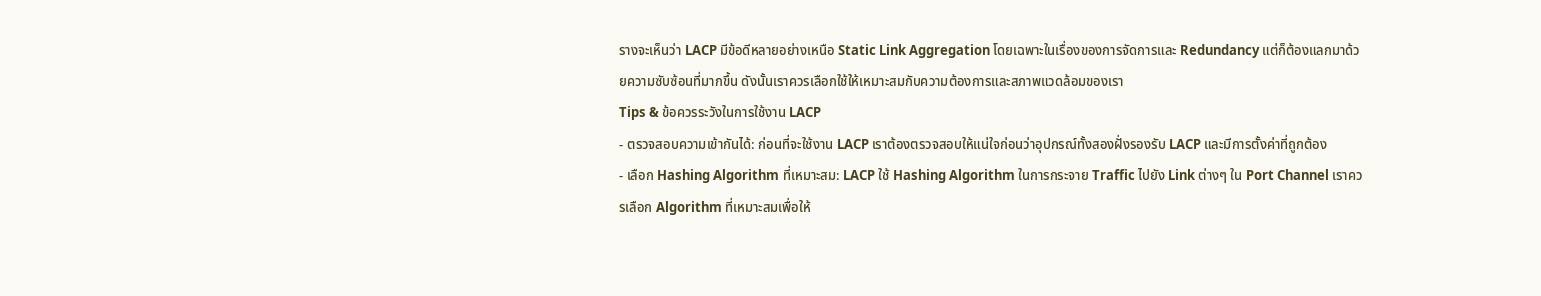รางจะเห็นว่า LACP มีข้อดีหลายอย่างเหนือ Static Link Aggregation โดยเฉพาะในเรื่องของการจัดการและ Redundancy แต่ก็ต้องแลกมาด้วยความซับซ้อนที่มากขึ้น ดังนั้นเราควรเลือกใช้ให้เหมาะสมกับความต้องการและสภาพแวดล้อมของเรา
Tips & ข้อควรระวังในการใช้งาน LACP
- ตรวจสอบความเข้ากันได้: ก่อนที่จะใช้งาน LACP เราต้องตรวจสอบให้แน่ใจก่อนว่าอุปกรณ์ทั้งสองฝั่งรองรับ LACP และมีการตั้งค่าที่ถูกต้อง
- เลือก Hashing Algorithm ที่เหมาะสม: LACP ใช้ Hashing Algorithm ในการกระจาย Traffic ไปยัง Link ต่างๆ ใน Port Channel เราควรเลือก Algorithm ที่เหมาะสมเพื่อให้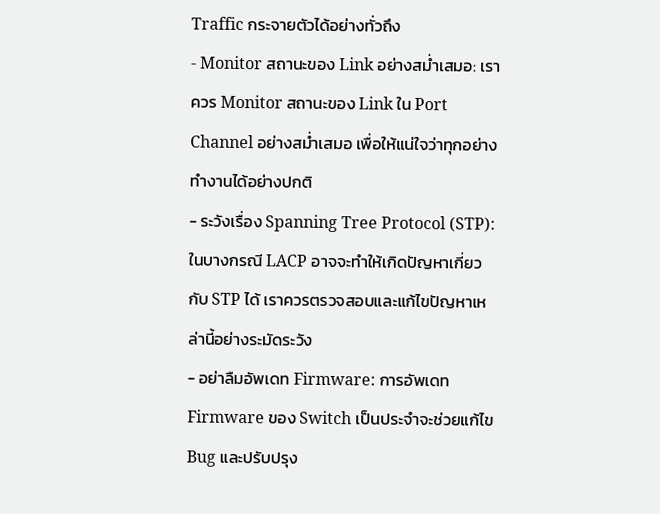Traffic กระจายตัวได้อย่างทั่วถึง
- Monitor สถานะของ Link อย่างสม่ำเสมอ: เราควร Monitor สถานะของ Link ใน Port Channel อย่างสม่ำเสมอ เพื่อให้แน่ใจว่าทุกอย่างทำงานได้อย่างปกติ
- ระวังเรื่อง Spanning Tree Protocol (STP): ในบางกรณี LACP อาจจะทำให้เกิดปัญหาเกี่ยวกับ STP ได้ เราควรตรวจสอบและแก้ไขปัญหาเหล่านี้อย่างระมัดระวัง
- อย่าลืมอัพเดท Firmware: การอัพเดท Firmware ของ Switch เป็นประจำจะช่วยแก้ไข Bug และปรับปรุง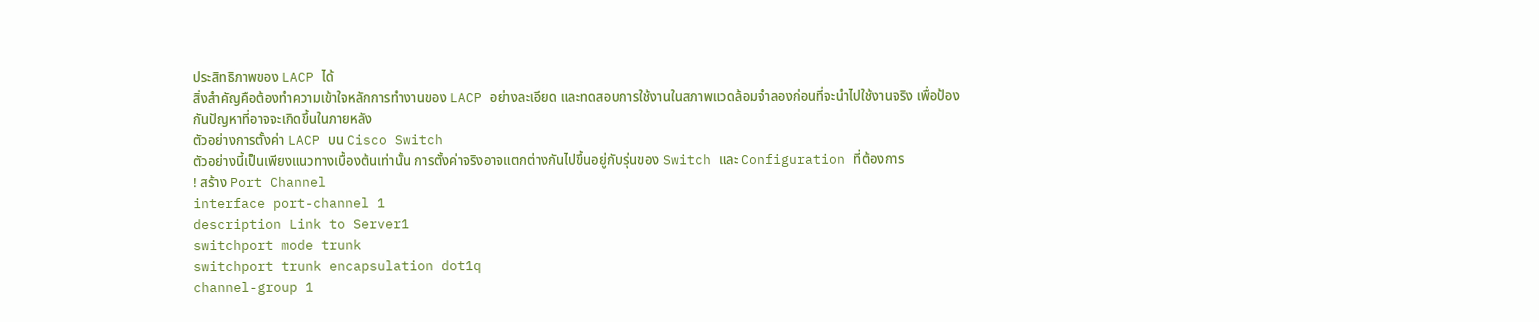ประสิทธิภาพของ LACP ได้
สิ่งสำคัญคือต้องทำความเข้าใจหลักการทำงานของ LACP อย่างละเอียด และทดสอบการใช้งานในสภาพแวดล้อมจำลองก่อนที่จะนำไปใช้งานจริง เพื่อป้องกันปัญหาที่อาจจะเกิดขึ้นในภายหลัง
ตัวอย่างการตั้งค่า LACP บน Cisco Switch
ตัวอย่างนี้เป็นเพียงแนวทางเบื้องต้นเท่านั้น การตั้งค่าจริงอาจแตกต่างกันไปขึ้นอยู่กับรุ่นของ Switch และ Configuration ที่ต้องการ
! สร้าง Port Channel
interface port-channel 1
description Link to Server1
switchport mode trunk
switchport trunk encapsulation dot1q
channel-group 1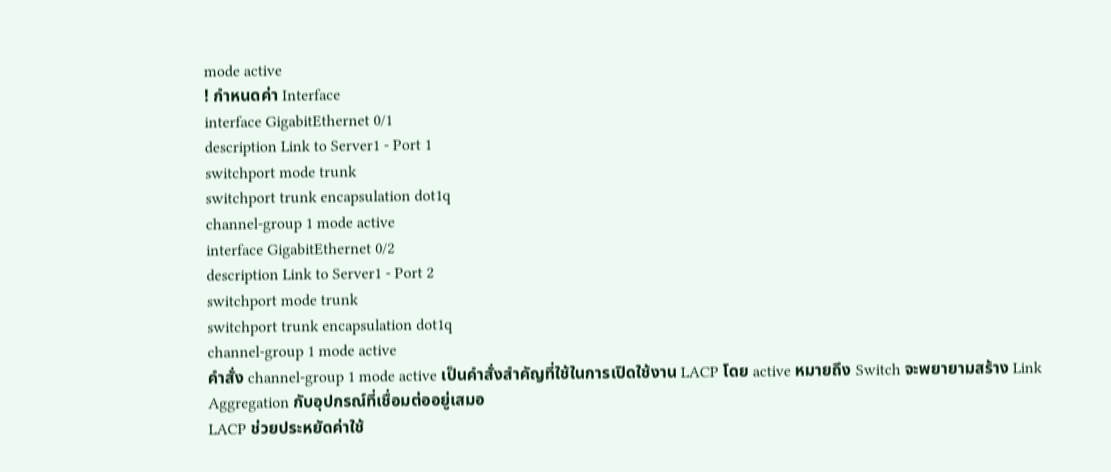mode active
! กำหนดค่า Interface
interface GigabitEthernet 0/1
description Link to Server1 - Port 1
switchport mode trunk
switchport trunk encapsulation dot1q
channel-group 1 mode active
interface GigabitEthernet 0/2
description Link to Server1 - Port 2
switchport mode trunk
switchport trunk encapsulation dot1q
channel-group 1 mode active
คำสั่ง channel-group 1 mode active เป็นคำสั่งสำคัญที่ใช้ในการเปิดใช้งาน LACP โดย active หมายถึง Switch จะพยายามสร้าง Link Aggregation กับอุปกรณ์ที่เชื่อมต่ออยู่เสมอ
LACP ช่วยประหยัดค่าใช้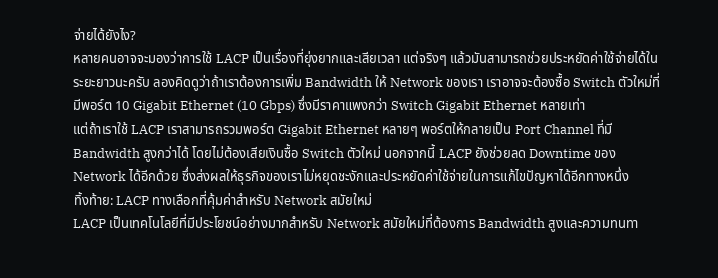จ่ายได้ยังไง?
หลายคนอาจจะมองว่าการใช้ LACP เป็นเรื่องที่ยุ่งยากและเสียเวลา แต่จริงๆ แล้วมันสามารถช่วยประหยัดค่าใช้จ่ายได้ในระยะยาวนะครับ ลองคิดดูว่าถ้าเราต้องการเพิ่ม Bandwidth ให้ Network ของเรา เราอาจจะต้องซื้อ Switch ตัวใหม่ที่มีพอร์ต 10 Gigabit Ethernet (10 Gbps) ซึ่งมีราคาแพงกว่า Switch Gigabit Ethernet หลายเท่า
แต่ถ้าเราใช้ LACP เราสามารถรวมพอร์ต Gigabit Ethernet หลายๆ พอร์ตให้กลายเป็น Port Channel ที่มี Bandwidth สูงกว่าได้ โดยไม่ต้องเสียเงินซื้อ Switch ตัวใหม่ นอกจากนี้ LACP ยังช่วยลด Downtime ของ Network ได้อีกด้วย ซึ่งส่งผลให้ธุรกิจของเราไม่หยุดชะงักและประหยัดค่าใช้จ่ายในการแก้ไขปัญหาได้อีกทางหนึ่ง
ทิ้งท้าย: LACP ทางเลือกที่คุ้มค่าสำหรับ Network สมัยใหม่
LACP เป็นเทคโนโลยีที่มีประโยชน์อย่างมากสำหรับ Network สมัยใหม่ที่ต้องการ Bandwidth สูงและความทนทา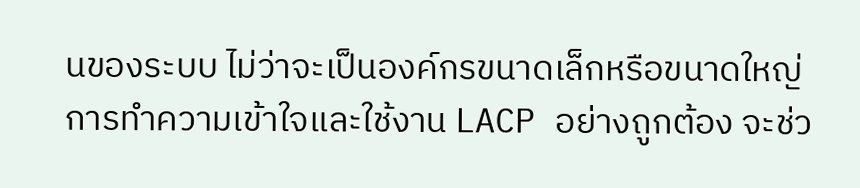นของระบบ ไม่ว่าจะเป็นองค์กรขนาดเล็กหรือขนาดใหญ่ การทำความเข้าใจและใช้งาน LACP อย่างถูกต้อง จะช่ว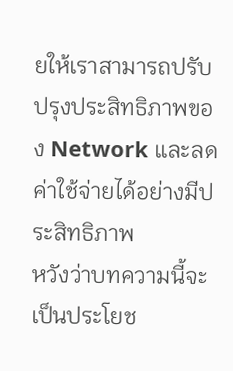ยให้เราสามารถปรับปรุงประสิทธิภาพของ Network และลดค่าใช้จ่ายได้อย่างมีประสิทธิภาพ
หวังว่าบทความนี้จะเป็นประโยช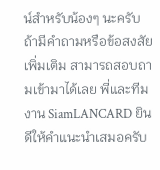น์สำหรับน้องๆ นะครับ ถ้ามีคำถามหรือข้อสงสัยเพิ่มเติม สามารถสอบถามเข้ามาได้เลย พี่และทีมงาน SiamLANCARD ยินดีให้คำแนะนำเสมอครับ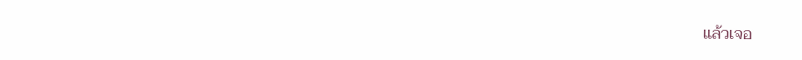แล้วเจอ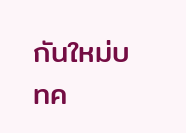กันใหม่บทค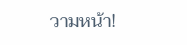วามหน้า!